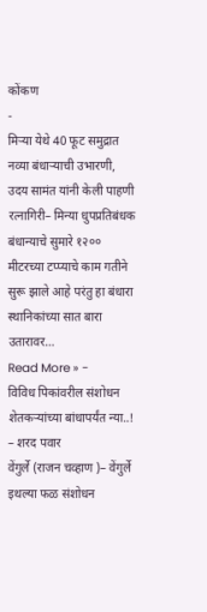कोंकण
-
मिऱ्या येथे 40 फूट समुद्रात नव्या बंधाऱ्याची उभारणी, उदय सामंत यांनी केली पाहणी
रत्नागिरी– मिन्या धुपप्रतिबंधक बंधान्याचे सुमारे १२०० मीटरच्या टप्प्याचे काम गतीने सुरू झाले आहे परंतु हा बंधारा स्थानिकांच्या सात बारा उतारावर…
Read More » -
विविध पिकांवरील संशोधन शेतकऱ्यांच्या बांधापर्यंत न्या..! – शरद पवार
वेंगुर्ले (राजन चव्हाण )– वेंगुर्ले इथल्या फळ संशोधन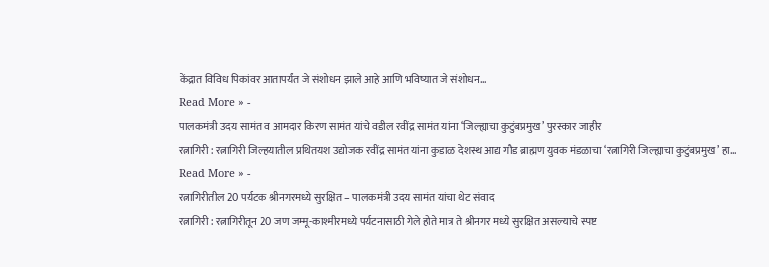केंद्रात विविध पिकांवर आतापर्यंत जे संशोधन झाले आहे आणि भविष्यात जे संशोधन…
Read More » -
पालकमंत्री उदय सामंत व आमदार किरण सामंत यांचे वडील रवींद्र सामंत यांना ‘जिल्ह्याचा कुटुंबप्रमुख’ पुरस्कार जाहीर
रत्नागिरी : रत्नागिरी जिल्हयातील प्रथितयश उद्योजक रवींद्र सामंत यांना कुडाळ देशस्थ आद्य गौड ब्राह्मण युवक मंडळाचा ‘रत्नागिरी जिल्ह्याचा कुटुंबप्रमुख’ हा…
Read More » -
रत्नागिरीतील 20 पर्यटक श्रीनगरमध्ये सुरक्षित – पालकमंत्री उदय सामंत यांचा थेट संवाद
रत्नागिरी : रत्नागिरीतून 20 जण जम्मू-काश्मीरमध्ये पर्यटनासाठी गेले होते मात्र ते श्रीनगर मध्ये सुरक्षित असल्याचे स्पष्ट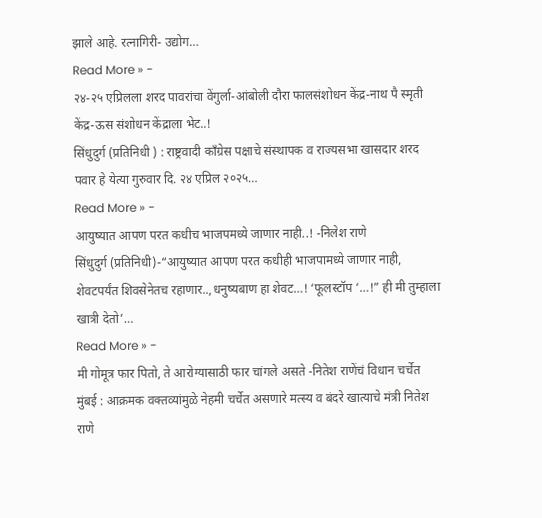झाले आहे. रत्नागिरी- उद्योग…
Read More » -
२४-२५ एप्रिलला शरद पावरांचा वेंगुर्ला-आंबोली दौरा फालसंशोधन केंद्र-नाथ पै स्मृती केंद्र-ऊस संशोधन केंद्राला भेट..!
सिंधुदुर्ग (प्रतिनिधी ) : राष्ट्रवादी काँग्रेस पक्षाचे संस्थापक व राज्यसभा खासदार शरद पवार हे येत्या गुरुवार दि. २४ एप्रिल २०२५…
Read More » -
आयुष्यात आपण परत कधीच भाजपमध्ये जाणार नाही..! -निलेश राणे
सिंधुदुर्ग (प्रतिनिधी)-“आयुष्यात आपण परत कधीही भाजपामध्ये जाणार नाही, शेवटपर्यंत शिवसेनेतच रहाणार..,धनुष्यबाण हा शेवट…! ‘फूलस्टॉप ‘…!” ही मी तुम्हाला खात्री देतो’…
Read More » -
मी गोमूत्र फार पितो, ते आरोग्यासाठी फार चांगले असते -नितेश राणेंचं विधान चर्चेत
मुंबई : आक्रमक वक्तव्यांमुळे नेहमी चर्चेत असणारे मत्स्य व बंदरे खात्याचे मंत्री नितेश राणे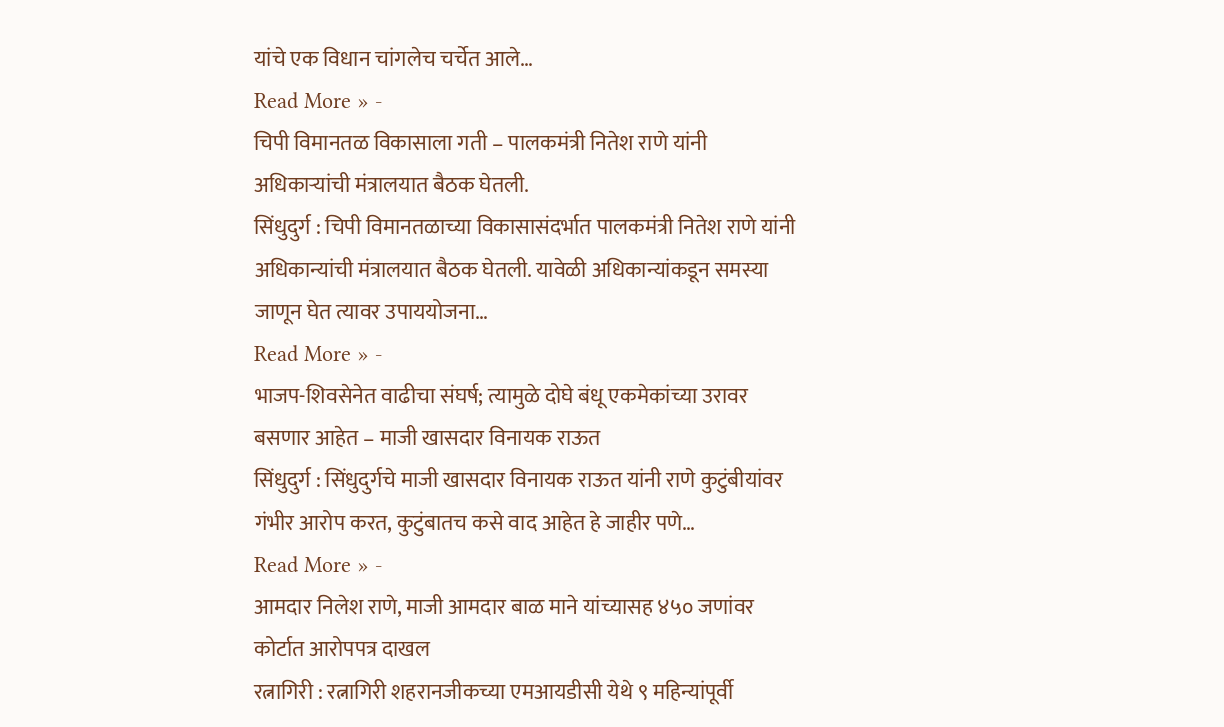यांचे एक विधान चांगलेच चर्चेत आले…
Read More » -
चिपी विमानतळ विकासाला गती – पालकमंत्री नितेश राणे यांनी अधिकाऱ्यांची मंत्रालयात बैठक घेतली.
सिंधुदुर्ग : चिपी विमानतळाच्या विकासासंदर्भात पालकमंत्री नितेश राणे यांनी अधिकान्यांची मंत्रालयात बैठक घेतली. यावेळी अधिकान्यांकडून समस्या जाणून घेत त्यावर उपाययोजना…
Read More » -
भाजप-शिवसेनेत वाढीचा संघर्ष; त्यामुळे दोघे बंधू एकमेकांच्या उरावर बसणार आहेत – माजी खासदार विनायक राऊत
सिंधुदुर्ग : सिंधुदुर्गचे माजी खासदार विनायक राऊत यांनी राणे कुटुंबीयांवर गंभीर आरोप करत, कुटुंबातच कसे वाद आहेत हे जाहीर पणे…
Read More » -
आमदार निलेश राणे, माजी आमदार बाळ माने यांच्यासह ४५० जणांवर कोर्टात आरोपपत्र दाखल
रत्नागिरी : रत्नागिरी शहरानजीकच्या एमआयडीसी येथे ९ महिन्यांपूर्वी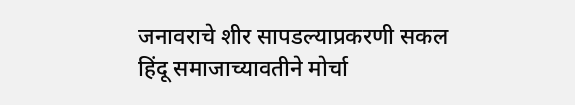जनावराचे शीर सापडल्याप्रकरणी सकल हिंदू समाजाच्यावतीने मोर्चा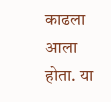काढला आला होता. या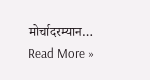मोर्चादरम्यान…
Read More »